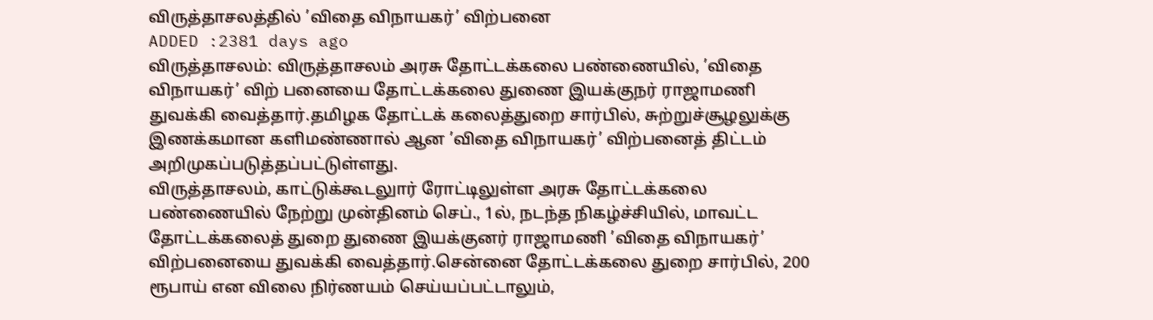விருத்தாசலத்தில் ’விதை விநாயகர்’ விற்பனை
ADDED :2381 days ago
விருத்தாசலம்: விருத்தாசலம் அரசு தோட்டக்கலை பண்ணையில், ’விதை விநாயகர்’ விற் பனையை தோட்டக்கலை துணை இயக்குநர் ராஜாமணி துவக்கி வைத்தார்.தமிழக தோட்டக் கலைத்துறை சார்பில், சுற்றுச்சூழலுக்கு இணக்கமான களிமண்ணால் ஆன ’விதை விநாயகர்’ விற்பனைத் திட்டம் அறிமுகப்படுத்தப்பட்டுள்ளது.
விருத்தாசலம், காட்டுக்கூடலுார் ரோட்டிலுள்ள அரசு தோட்டக்கலை பண்ணையில் நேற்று முன்தினம் செப்., 1ல், நடந்த நிகழ்ச்சியில், மாவட்ட தோட்டக்கலைத் துறை துணை இயக்குனர் ராஜாமணி ’விதை விநாயகர்’ விற்பனையை துவக்கி வைத்தார்.சென்னை தோட்டக்கலை துறை சார்பில், 200 ரூபாய் என விலை நிர்ணயம் செய்யப்பட்டாலும்,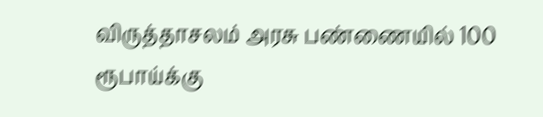விருத்தாசலம் அரசு பண்ணையில் 100 ரூபாய்க்கு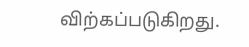விற்கப்படுகிறது.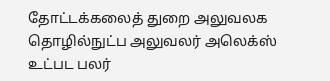தோட்டக்கலைத் துறை அலுவலக தொழில்நுட்ப அலுவலர் அலெக்ஸ் உட்பட பலர்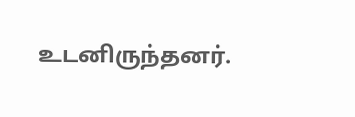உடனிருந்தனர்.